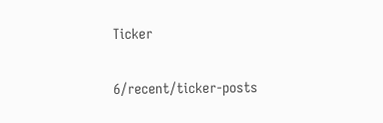Ticker

6/recent/ticker-posts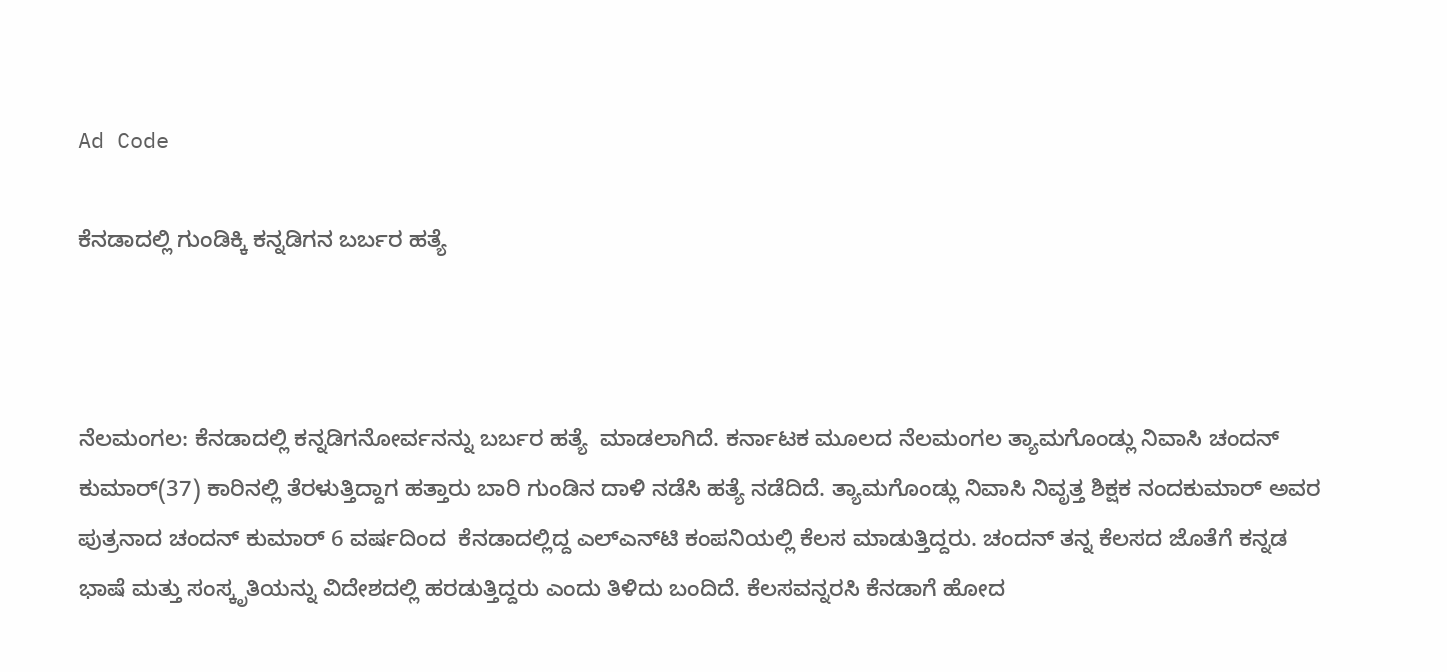Ad Code

ಕೆನಡಾದಲ್ಲಿ ಗುಂಡಿಕ್ಕಿ ಕನ್ನಡಿಗನ ಬರ್ಬರ ಹತ್ಯೆ



ನೆಲಮಂಗಲ: ಕೆನಡಾದಲ್ಲಿ ಕನ್ನಡಿಗನೋರ್ವನನ್ನು ಬರ್ಬರ ಹತ್ಯೆ  ಮಾಡಲಾಗಿದೆ. ಕರ್ನಾಟಕ ಮೂಲದ ನೆಲಮಂಗಲ ತ್ಯಾಮಗೊಂಡ್ಲು ನಿವಾಸಿ ಚಂದನ್ ಕುಮಾರ್(37) ಕಾರಿನಲ್ಲಿ ತೆರಳುತ್ತಿದ್ದಾಗ ಹತ್ತಾರು ಬಾರಿ ಗುಂಡಿನ ದಾಳಿ ನಡೆಸಿ ಹತ್ಯೆ ನಡೆದಿದೆ. ತ್ಯಾಮಗೊಂಡ್ಲು ನಿವಾಸಿ ನಿವೃತ್ತ ಶಿಕ್ಷಕ ನಂದಕುಮಾರ್ ಅವರ ಪುತ್ರನಾದ ಚಂದನ್‌ ಕುಮಾರ್‌ 6 ವರ್ಷದಿಂದ  ಕೆನಡಾದಲ್ಲಿದ್ದ ಎಲ್‌ಎನ್‌ಟಿ ಕಂಪನಿಯಲ್ಲಿ ಕೆಲಸ ಮಾಡುತ್ತಿದ್ದರು. ಚಂದನ್ ತನ್ನ ಕೆಲಸದ ಜೊತೆಗೆ ಕನ್ನಡ ಭಾಷೆ ಮತ್ತು ಸಂಸ್ಕೃತಿಯನ್ನು ವಿದೇಶದಲ್ಲಿ ಹರಡುತ್ತಿದ್ದರು ಎಂದು ತಿಳಿದು ಬಂದಿದೆ. ಕೆಲಸವನ್ನರಸಿ ಕೆನಡಾಗೆ ಹೋದ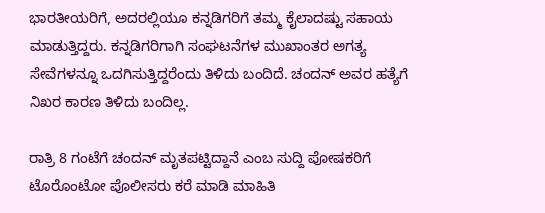ಭಾರತೀಯರಿಗೆ, ಅದರಲ್ಲಿಯೂ ಕನ್ನಡಿಗರಿಗೆ ತಮ್ಮ ಕೈಲಾದಷ್ಟು ಸಹಾಯ ಮಾಡುತ್ತಿದ್ದರು. ಕನ್ನಡಿಗರಿಗಾಗಿ ಸಂಘಟನೆಗಳ ಮುಖಾಂತರ ಅಗತ್ಯ ಸೇವೆಗಳನ್ನೂ ಒದಗಿಸುತ್ತಿದ್ದರೆಂದು ತಿಳಿದು ಬಂದಿದೆ. ಚಂದನ್‌ ಅವರ ಹತ್ಯೆಗೆ ನಿಖರ ಕಾರಣ ತಿಳಿದು ಬಂದಿಲ್ಲ.

ರಾತ್ರಿ 8 ಗಂಟೆಗೆ ಚಂದನ್‌ ಮೃತಪಟ್ಟಿದ್ದಾನೆ ಎಂಬ ಸುದ್ದಿ ಪೋಷಕರಿಗೆ  ಟೊರೊಂಟೋ ಪೊಲೀಸರು ಕರೆ ಮಾಡಿ ಮಾಹಿತಿ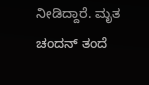ನೀಡಿದ್ದಾರೆ. ಮೃತ ಚಂದನ್ ತಂದೆ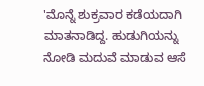'ಮೊನ್ನೆ ಶುಕ್ರವಾರ ಕಡೆಯದಾಗಿ ಮಾತನಾಡಿದ್ದ. ಹುಡುಗಿಯನ್ನು ನೋಡಿ ಮದುವೆ ಮಾಡುವ ಆಸೆ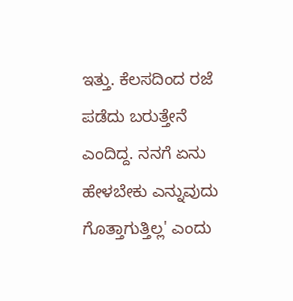ಇತ್ತು. ಕೆಲಸದಿಂದ ರಜೆ ಪಡೆದು ಬರುತ್ತೇನೆ ಎಂದಿದ್ದ. ನನಗೆ ಏನು ಹೇಳಬೇಕು ಎನ್ನುವುದು ಗೊತ್ತಾಗುತ್ತಿಲ್ಲ' ಎಂದು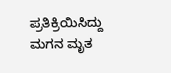ಪ್ರತಿಕ್ರಿಯಿಸಿದ್ದು ಮಗನ ಮೃತ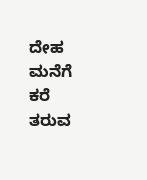ದೇಹ  ಮನೆಗೆ ಕರೆ ತರುವ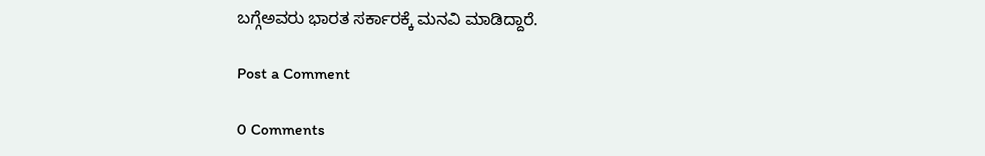ಬಗ್ಗೆಅವರು ಭಾರತ ಸರ್ಕಾರಕ್ಕೆ ಮನವಿ ಮಾಡಿದ್ದಾರೆ.

Post a Comment

0 Comments